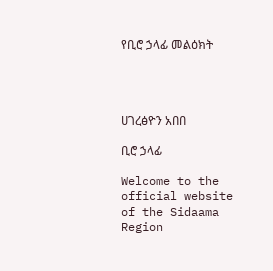የቢሮ ኃላፊ መልዕክት




ሀገረፅዮን አበበ

ቢሮ ኃላፊ

Welcome to the official website of the Sidaama Region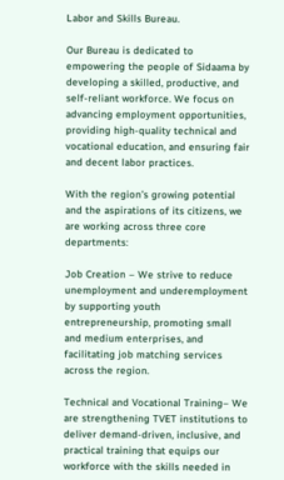Labor and Skills Bureau.

Our Bureau is dedicated to empowering the people of Sidaama by developing a skilled, productive, and self-reliant workforce. We focus on advancing employment opportunities, providing high-quality technical and vocational education, and ensuring fair and decent labor practices.

With the region’s growing potential and the aspirations of its citizens, we are working across three core departments:

Job Creation – We strive to reduce unemployment and underemployment by supporting youth entrepreneurship, promoting small and medium enterprises, and facilitating job matching services across the region.

Technical and Vocational Training– We are strengthening TVET institutions to deliver demand-driven, inclusive, and practical training that equips our workforce with the skills needed in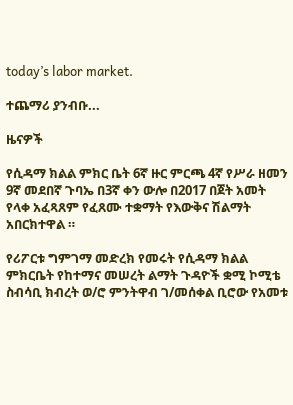today’s labor market.

ተጨማሪ ያንብቡ...

ዜናዎች

የሲዳማ ክልል ምክር ቤት 6ኛ ዙር ምርጫ 4ኛ የሥራ ዘመን 9ኛ መደበኛ ጉባኤ በ3ኛ ቀን ውሎ በ2017 በጀት አመት የላቀ አፈጻጸም የፈጸሙ ተቋማት የእውቅና ሽልማት አበርክተዋል ።

የሪፖርቱ ግምገማ መድረክ የመሩት የሲዳማ ክልል ምክርቤት የከተማና መሠረት ልማት ጉዳዮች ቋሚ ኮሚቴ ስብሳቢ ክብረት ወ/ሮ ምንትዋብ ገ/መሰቀል ቢሮው የአመቱ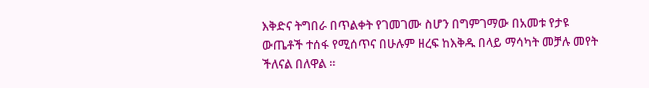እቅድና ትግበራ በጥልቀት የገመገሙ ስሆን በግምገማው በአመቱ የታዩ ውጤቶች ተሰፋ የሚሰጥና በሁሉም ዘረፍ ከእቅዱ በላይ ማሳካት መቻሉ መየት ችለናል በለዋል ።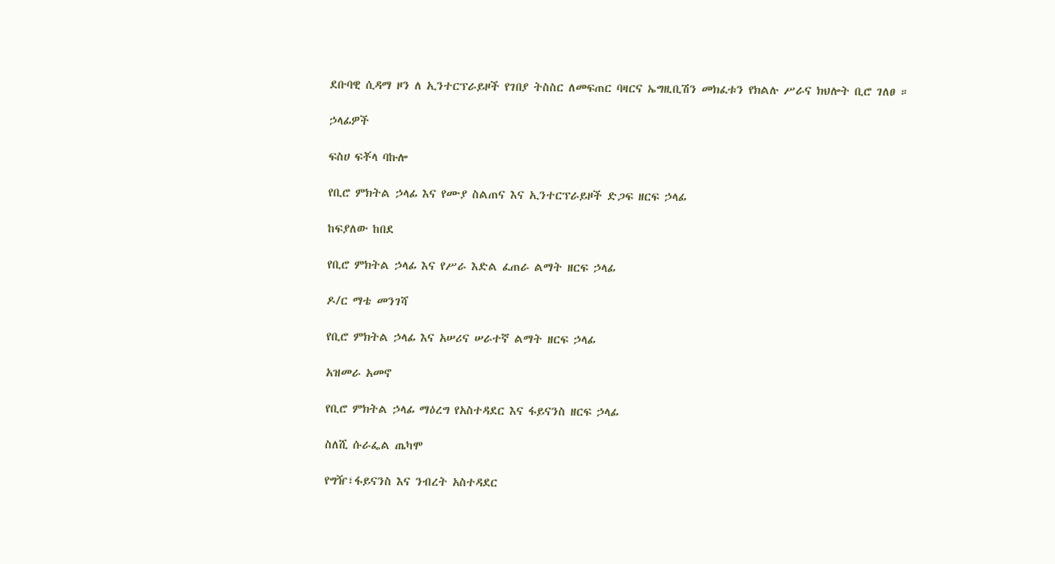ደቡባዊ ሲዳማ ዞን ለ ኢንተርፕራይዞች የገበያ ትስስር ለመፍጠር ባዛርና ኤግዚቢሽን መክፈቱን የክልሉ ሥራና ክህሎት ቢሮ ገለፀ ።

ኃላፊዎች

ፍስሀ ፍቾላ ባኩሎ

የቢሮ ምክትል ኃላፊ እና የሙያ ስልጠና እና ኢንተርፕራይዞች ድጋፍ ዘርፍ ኃላፊ

ከፍያለው ከበደ

የቢሮ ምክትል ኃላፊ እና የሥራ እድል ፈጠራ ልማት ዘርፍ ኃላፊ

ዶ/ር ማቴ መንገሻ

የቢሮ ምክትል ኃላፊ እና አሠሪና ሠራተኛ ልማት ዘርፍ ኃላፊ

አዝመራ አመኖ

የቢሮ ምክትል ኃላፊ ማዕረግ የአስተዳደር እና ፋይናንስ ዘርፍ ኃላፊ

ስለሺ ሱራፌል ጤካሞ

የግዥ፣ፋይናንስ እና ንብረት አስተዳደር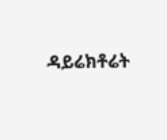ዳይሬክቶሬት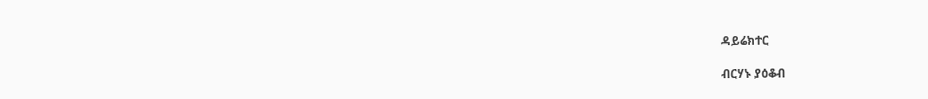ዳይሬክተር

ብርሃኑ ያዕቆብ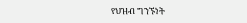የህዝብ ግንኙነት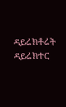ዳይሬክቶሬት ዳይሬክተር